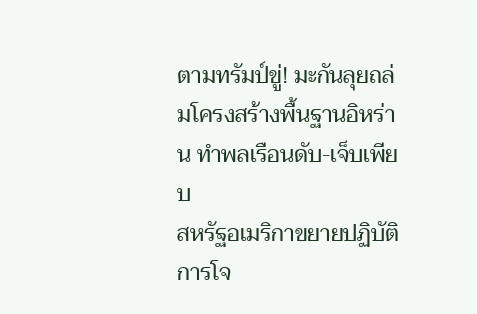ตามทรัมป์ขู่! มะกันลุยถล่มโครงสร้างพื้นฐานอิหร่าน ทำพลเรือนดับ-เจ็บเพียบ
สหรัฐอเมริกาขยายปฏิบัติการโจ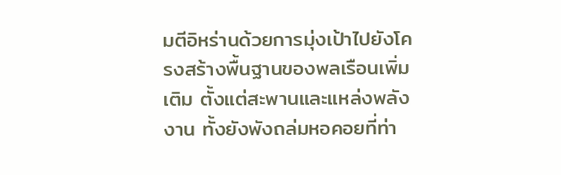มตีอิหร่านด้วยการมุ่งเป้าไปยังโครงสร้างพื้นฐานของพลเรือนเพิ่มเติม ตั้งแต่สะพานและแหล่งพลังงาน ทั้งยังพังถล่มหอคอยที่ท่า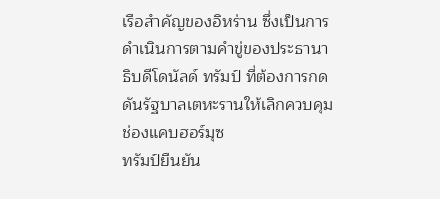เรือสำคัญของอิหร่าน ซึ่งเป็นการดำเนินการตามคำขู่ของประธานาธิบดีโดนัลด์ ทรัมป์ ที่ต้องการกดดันรัฐบาลเตหะรานให้เลิกควบคุมช่องแคบฮอร์มุซ
ทรัมป์ยืนยัน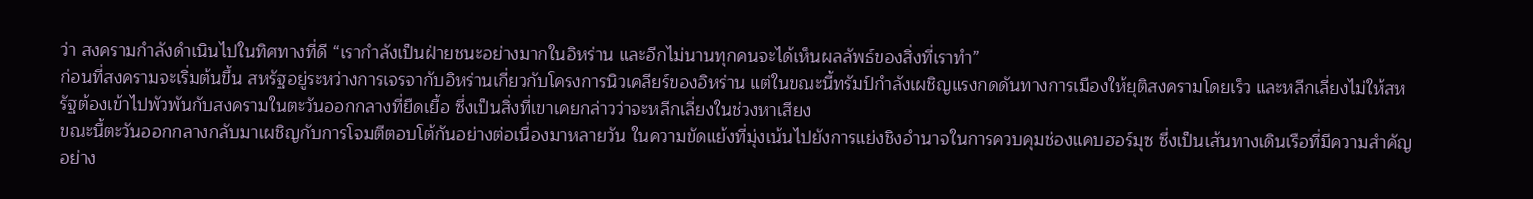ว่า สงครามกำลังดำเนินไปในทิศทางที่ดี “เรากำลังเป็นฝ่ายชนะอย่างมากในอิหร่าน และอีกไม่นานทุกคนจะได้เห็นผลลัพธ์ของสิ่งที่เราทำ”
ก่อนที่สงครามจะเริ่มต้นขึ้น สหรัฐอยู่ระหว่างการเจรจากับอิหร่านเกี่ยวกับโครงการนิวเคลียร์ของอิหร่าน แต่ในขณะนี้ทรัมป์กำลังเผชิญแรงกดดันทางการเมืองให้ยุติสงครามโดยเร็ว และหลีกเลี่ยงไม่ให้สหรัฐต้องเข้าไปพัวพันกับสงครามในตะวันออกกลางที่ยืดเยื้อ ซึ่งเป็นสิ่งที่เขาเคยกล่าวว่าจะหลีกเลี่ยงในช่วงหาเสียง
ขณะนี้ตะวันออกกลางกลับมาเผชิญกับการโจมตีตอบโต้กันอย่างต่อเนื่องมาหลายวัน ในความขัดแย้งที่มุ่งเน้นไปยังการแย่งชิงอำนาจในการควบคุมช่องแคบฮอร์มุซ ซึ่งเป็นเส้นทางเดินเรือที่มีความสำคัญอย่าง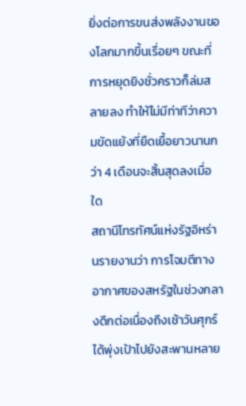ยิ่งต่อการขนส่งพลังงานของโลกมากขึ้นเรื่อยๆ ขณะที่การหยุดยิงชั่วคราวก็ล่มสลายลง ทำให้ไม่มีท่าทีว่าความขัดแย้งที่ยืดเยื้อยาวนานกว่า 4 เดือนจะสิ้นสุดลงเมื่อใด
สถานีโทรทัศน์แห่งรัฐอิหร่านรายงานว่า การโจมตีทางอากาศของสหรัฐในช่วงกลางดึกต่อเนื่องถึงเช้าวันศุกร์ได้พุ่งเป้าไปยังสะพานหลาย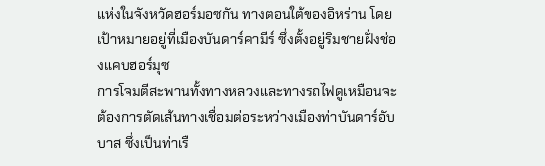แห่งในจังหวัดฮอร์มอซกัน ทางตอนใต้ของอิหร่าน โดยเป้าหมายอยู่ที่เมืองบันดาร์คามีร์ ซึ่งตั้งอยู่ริมชายฝั่งช่องแคบฮอร์มุซ
การโจมตีสะพานทั้งทางหลวงและทางรถไฟดูเหมือนจะต้องการตัดเส้นทางเชื่อมต่อระหว่างเมืองท่าบันดาร์อับบาส ซึ่งเป็นท่าเรื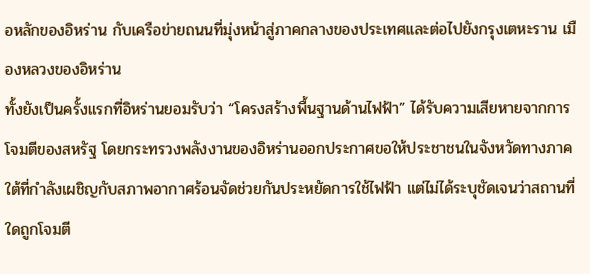อหลักของอิหร่าน กับเครือข่ายถนนที่มุ่งหน้าสู่ภาคกลางของประเทศและต่อไปยังกรุงเตหะราน เมืองหลวงของอิหร่าน
ทั้งยังเป็นครั้งแรกที่อิหร่านยอมรับว่า “โครงสร้างพื้นฐานด้านไฟฟ้า” ได้รับความเสียหายจากการโจมตีของสหรัฐ โดยกระทรวงพลังงานของอิหร่านออกประกาศขอให้ประชาชนในจังหวัดทางภาคใต้ที่กำลังเผชิญกับสภาพอากาศร้อนจัดช่วยกันประหยัดการใช้ไฟฟ้า แต่ไม่ได้ระบุชัดเจนว่าสถานที่ใดถูกโจมตี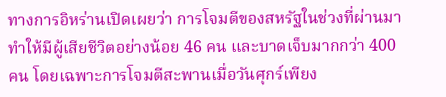ทางการอิหร่านเปิดเผยว่า การโจมตีของสหรัฐในช่วงที่ผ่านมา ทำให้มีผู้เสียชีวิตอย่างน้อย 46 คน และบาดเจ็บมากกว่า 400 คน โดยเฉพาะการโจมตีสะพานเมื่อวันศุกร์เพียง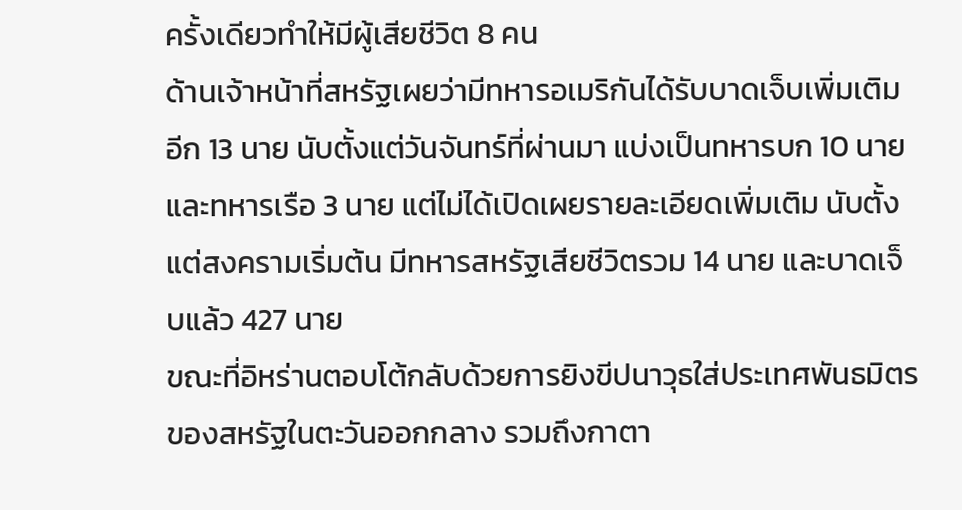ครั้งเดียวทำให้มีผู้เสียชีวิต 8 คน
ด้านเจ้าหน้าที่สหรัฐเผยว่ามีทหารอเมริกันได้รับบาดเจ็บเพิ่มเติมอีก 13 นาย นับตั้งแต่วันจันทร์ที่ผ่านมา แบ่งเป็นทหารบก 10 นาย และทหารเรือ 3 นาย แต่ไม่ได้เปิดเผยรายละเอียดเพิ่มเติม นับตั้งแต่สงครามเริ่มต้น มีทหารสหรัฐเสียชีวิตรวม 14 นาย และบาดเจ็บแล้ว 427 นาย
ขณะที่อิหร่านตอบโต้กลับด้วยการยิงขีปนาวุธใส่ประเทศพันธมิตรของสหรัฐในตะวันออกกลาง รวมถึงกาตา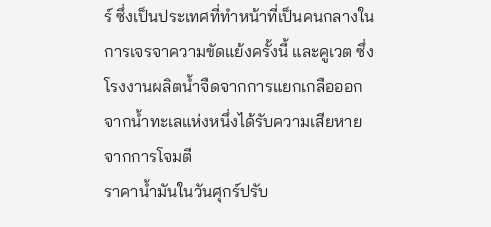ร์ ซึ่งเป็นประเทศที่ทำหน้าที่เป็นคนกลางในการเจรจาความขัดแย้งครั้งนี้ และคูเวต ซึ่งโรงงานผลิตน้ำจืดจากการแยกเกลือออกจากน้ำทะเลแห่งหนึ่งได้รับความเสียหายจากการโจมตี
ราคาน้ำมันในวันศุกร์ปรับ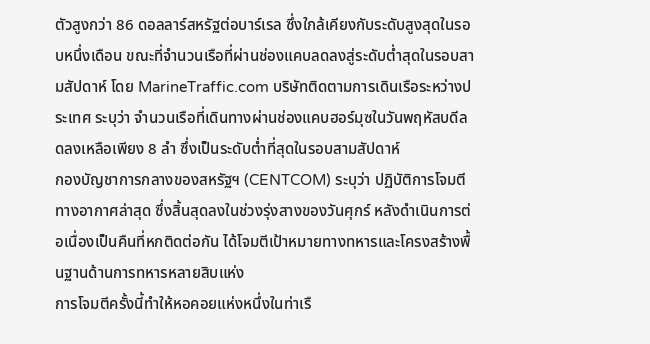ตัวสูงกว่า 86 ดอลลาร์สหรัฐต่อบาร์เรล ซึ่งใกล้เคียงกับระดับสูงสุดในรอบหนึ่งเดือน ขณะที่จำนวนเรือที่ผ่านช่องแคบลดลงสู่ระดับต่ำสุดในรอบสามสัปดาห์ โดย MarineTraffic.com บริษัทติดตามการเดินเรือระหว่างประเทศ ระบุว่า จำนวนเรือที่เดินทางผ่านช่องแคบฮอร์มุซในวันพฤหัสบดีลดลงเหลือเพียง 8 ลำ ซึ่งเป็นระดับต่ำที่สุดในรอบสามสัปดาห์
กองบัญชาการกลางของสหรัฐฯ (CENTCOM) ระบุว่า ปฏิบัติการโจมตีทางอากาศล่าสุด ซึ่งสิ้นสุดลงในช่วงรุ่งสางของวันศุกร์ หลังดำเนินการต่อเนื่องเป็นคืนที่หกติดต่อกัน ได้โจมตีเป้าหมายทางทหารและโครงสร้างพื้นฐานด้านการทหารหลายสิบแห่ง
การโจมตีครั้งนี้ทำให้หอคอยแห่งหนึ่งในท่าเรื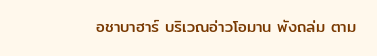อชาบาฮาร์ บริเวณอ่าวโอมาน พังถล่ม ตาม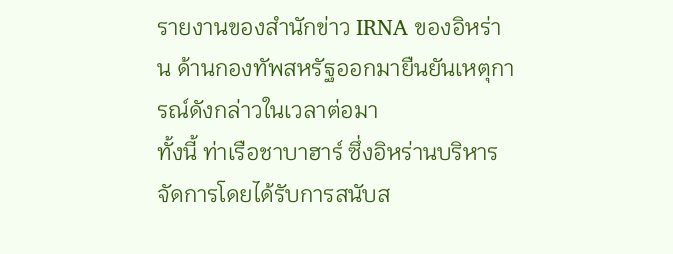รายงานของสำนักข่าว IRNA ของอิหร่าน ด้านกองทัพสหรัฐออกมายืนยันเหตุการณ์ดังกล่าวในเวลาต่อมา
ทั้งนี้ ท่าเรือชาบาฮาร์ ซึ่งอิหร่านบริหารจัดการโดยได้รับการสนับส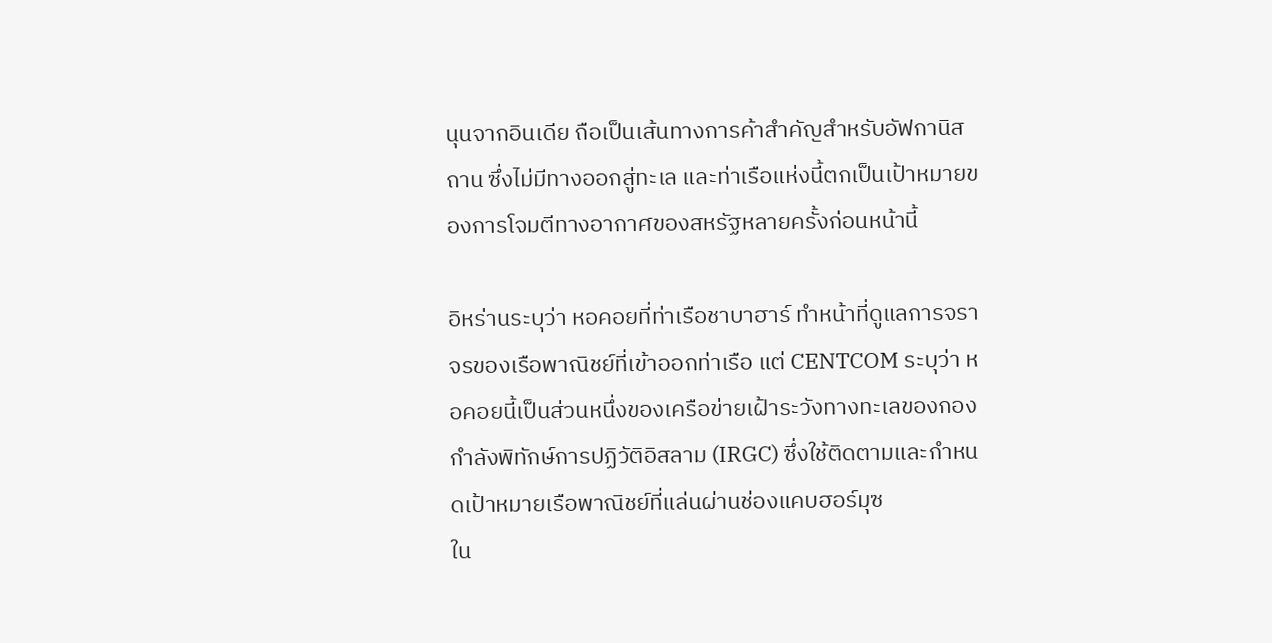นุนจากอินเดีย ถือเป็นเส้นทางการค้าสำคัญสำหรับอัฟกานิสถาน ซึ่งไม่มีทางออกสู่ทะเล และท่าเรือแห่งนี้ตกเป็นเป้าหมายของการโจมตีทางอากาศของสหรัฐหลายครั้งก่อนหน้านี้

อิหร่านระบุว่า หอคอยที่ท่าเรือชาบาฮาร์ ทำหน้าที่ดูแลการจราจรของเรือพาณิชย์ที่เข้าออกท่าเรือ แต่ CENTCOM ระบุว่า หอคอยนี้เป็นส่วนหนึ่งของเครือข่ายเฝ้าระวังทางทะเลของกองกำลังพิทักษ์การปฏิวัติอิสลาม (IRGC) ซึ่งใช้ติดตามและกำหนดเป้าหมายเรือพาณิชย์ที่แล่นผ่านช่องแคบฮอร์มุซ
ใน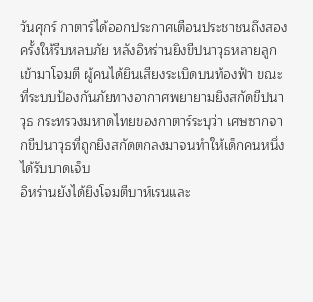วันศุกร์ กาตาร์ได้ออกประกาศเตือนประชาชนถึงสองครั้งให้รีบหลบภัย หลังอิหร่านยิงขีปนาวุธหลายลูกเข้ามาโจมตี ผู้คนได้ยินเสียงระเบิดบนท้องฟ้า ขณะที่ระบบป้องกันภัยทางอากาศพยายามยิงสกัดขีปนาวุธ กระทรวงมหาดไทยของกาตาร์ระบุว่า เศษซากจากขีปนาวุธที่ถูกยิงสกัดตกลงมาจนทำให้เด็กคนหนึ่งได้รับบาดเจ็บ
อิหร่านยังได้ยิงโจมตีบาห์เรนและ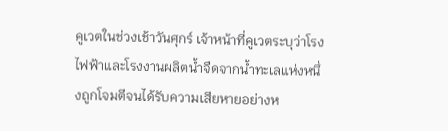คูเวตในช่วงเช้าวันศุกร์ เจ้าหน้าที่คูเวตระบุว่าโรงไฟฟ้าและโรงงานผลิตน้ำจืดจากน้ำทะเลแห่งหนึ่งถูกโจมตีจนได้รับความเสียหายอย่างห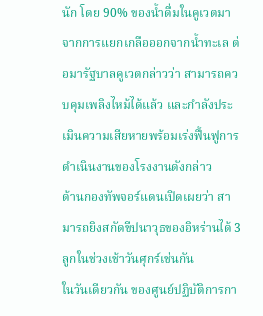นัก โดย 90% ของน้ำดื่มในคูเวตมาจากการแยกเกลือออกจากน้ำทะเล ต่อมารัฐบาลคูเวตกล่าวว่า สามารถควบคุมเพลิงไหม้ได้แล้ว และกำลังประเมินความเสียหายพร้อมเร่งฟื้นฟูการดำเนินงานของโรงงานดังกล่าว
ด้านกองทัพจอร์แดนเปิดเผยว่า สามารถยิงสกัดขีปนาวุธของอิหร่านได้ 3 ลูกในช่วงเช้าวันศุกร์เช่นกัน
ในวันเดียวกัน ของศูนย์ปฏิบัติการกา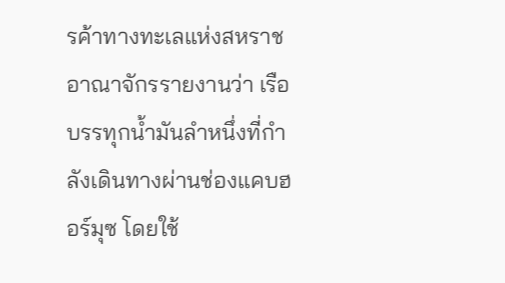รค้าทางทะเลแห่งสหราชอาณาจักรรายงานว่า เรือบรรทุกน้ำมันลำหนึ่งที่กำลังเดินทางผ่านช่องแคบฮอร์มุซ โดยใช้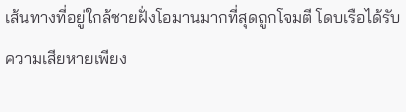เส้นทางที่อยู่ใกล้ชายฝั่งโอมานมากที่สุดถูกโจมตี โดบเรือได้รับความเสียหายเพียง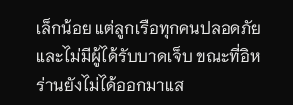เล็กน้อย แต่ลูกเรือทุกคนปลอดภัย และไม่มีผู้ได้รับบาดเจ็บ ขณะที่อิหร่านยังไม่ได้ออกมาแส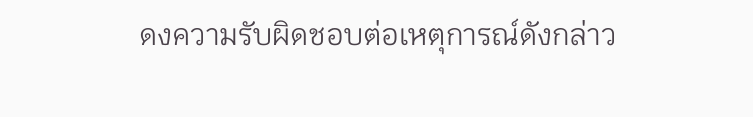ดงความรับผิดชอบต่อเหตุการณ์ดังกล่าว